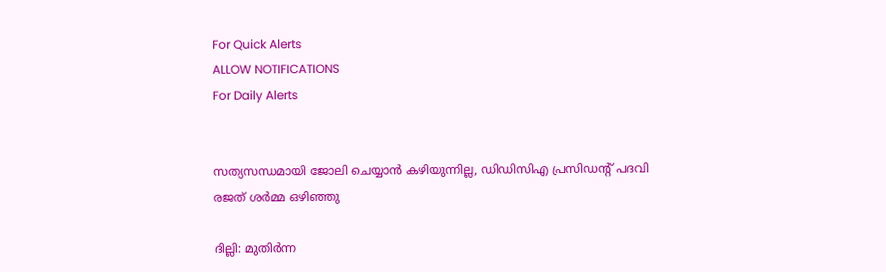For Quick Alerts
ALLOW NOTIFICATIONS
For Daily Alerts


സത്യസന്ധമായി ജോലി ചെയ്യാന്‍ കഴിയുന്നില്ല, ഡിഡിസിഎ പ്രസിഡന്റ് പദവി രജത് ശര്‍മ്മ ഒഴിഞ്ഞു

ദില്ലി: മുതിര്‍ന്ന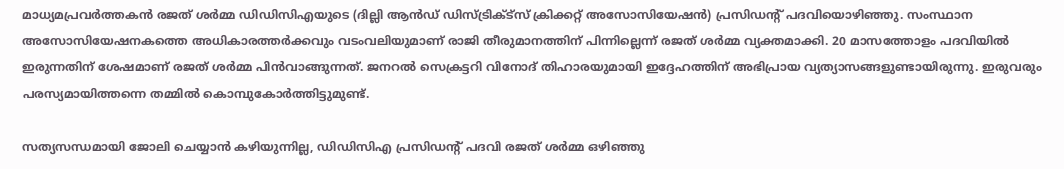മാധ്യമപ്രവര്‍ത്തകന്‍ രജത് ശര്‍മ്മ ഡിഡിസിഎയുടെ (ദില്ലി ആന്‍ഡ് ഡിസ്ട്രിക്ട്‌സ് ക്രിക്കറ്റ് അസോസിയേഷന്‍) പ്രസിഡന്റ് പദവിയൊഴിഞ്ഞു. സംസ്ഥാന അസോസിയേഷനകത്തെ അധികാരത്തര്‍ക്കവും വടംവലിയുമാണ് രാജി തീരുമാനത്തിന് പിന്നില്ലെന്ന് രജത് ശര്‍മ്മ വ്യക്തമാക്കി. 20 മാസത്തോളം പദവിയില്‍ ഇരുന്നതിന് ശേഷമാണ് രജത് ശര്‍മ്മ പിന്‍വാങ്ങുന്നത്. ജനറല്‍ സെക്രട്ടറി വിനോദ് തിഹാരയുമായി ഇദ്ദേഹത്തിന് അഭിപ്രായ വ്യത്യാസങ്ങളുണ്ടായിരുന്നു. ഇരുവരും പരസ്യമായിത്തന്നെ തമ്മില്‍ കൊമ്പുകോര്‍ത്തിട്ടുമുണ്ട്.

സത്യസന്ധമായി ജോലി ചെയ്യാന്‍ കഴിയുന്നില്ല, ഡിഡിസിഎ പ്രസിഡന്റ് പദവി രജത് ശര്‍മ്മ ഒഴിഞ്ഞു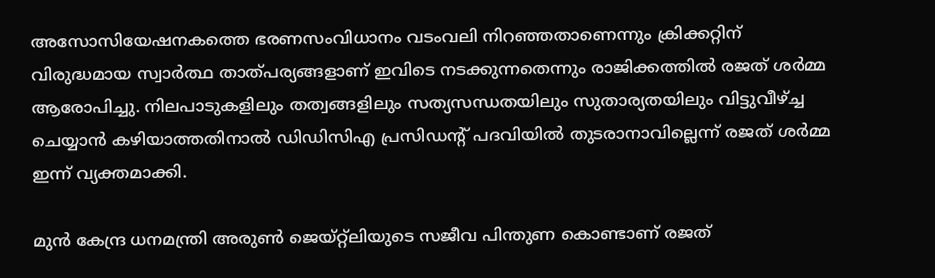അസോസിയേഷനകത്തെ ഭരണസംവിധാനം വടംവലി നിറഞ്ഞതാണെന്നും ക്രിക്കറ്റിന് വിരുദ്ധമായ സ്വാര്‍ത്ഥ താത്പര്യങ്ങളാണ് ഇവിടെ നടക്കുന്നതെന്നും രാജിക്കത്തില്‍ രജത് ശര്‍മ്മ ആരോപിച്ചു. നിലപാടുകളിലും തത്വങ്ങളിലും സത്യസന്ധതയിലും സുതാര്യതയിലും വിട്ടുവീഴ്ച്ച ചെയ്യാന്‍ കഴിയാത്തതിനാല്‍ ഡിഡിസിഎ പ്രസിഡന്റ് പദവിയില്‍ തുടരാനാവില്ലെന്ന് രജത് ശര്‍മ്മ ഇന്ന് വ്യക്തമാക്കി.

മുന്‍ കേന്ദ്ര ധനമന്ത്രി അരുണ്‍ ജെയ്റ്റ്‌ലിയുടെ സജീവ പിന്തുണ കൊണ്ടാണ് രജത്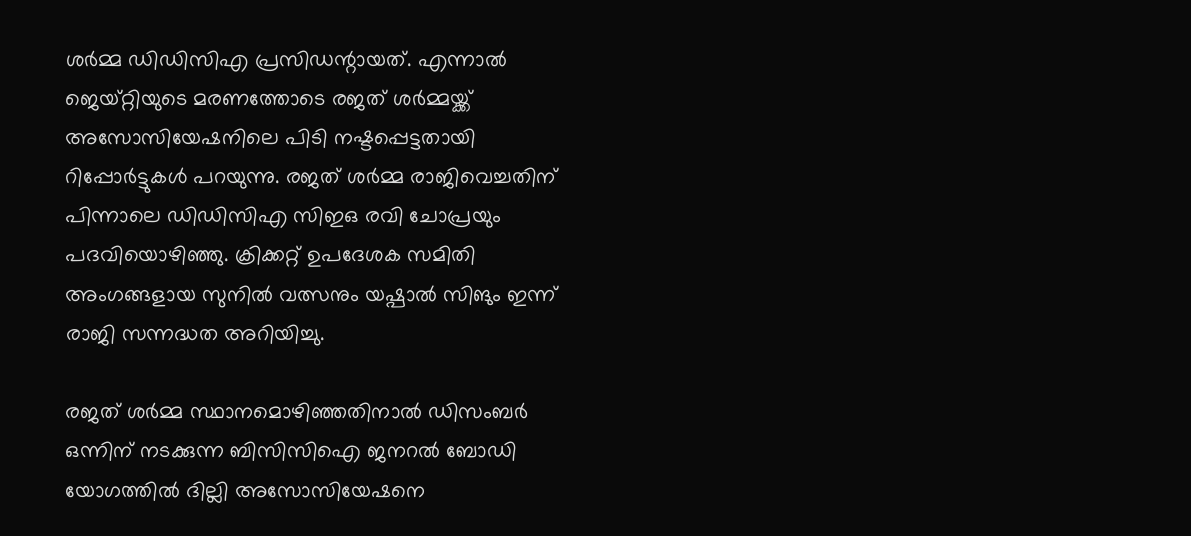ശര്‍മ്മ ഡിഡിസിഎ പ്രസിഡന്റായത്. എന്നാല്‍ ജെയ്റ്റിയുടെ മരണത്തോടെ രജത് ശര്‍മ്മയ്ക്ക് അസോസിയേഷനിലെ പിടി നഷ്ടപ്പെട്ടതായി റിപ്പോര്‍ട്ടുകള്‍ പറയുന്നു. രജത് ശര്‍മ്മ രാജിവെച്ചതിന് പിന്നാലെ ഡിഡിസിഎ സിഇഒ രവി ചോപ്രയും പദവിയൊഴിഞ്ഞു. ക്രിക്കറ്റ് ഉപദേശക സമിതി അംഗങ്ങളായ സുനില്‍ വത്സനും യഷ്പാല്‍ സിങും ഇന്ന് രാജി സന്നദ്ധത അറിയിച്ചു.

രജത് ശര്‍മ്മ സ്ഥാനമൊഴിഞ്ഞതിനാല്‍ ഡിസംബര്‍ ഒന്നിന് നടക്കുന്ന ബിസിസിഐ ജനറല്‍ ബോഡി യോഗത്തില്‍ ദില്ലി അസോസിയേഷനെ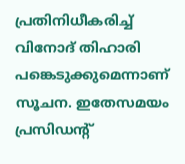പ്രതിനിധീകരിച്ച് വിനോദ് തിഹാരി പങ്കെടുക്കുമെന്നാണ് സൂചന. ഇതേസമയം പ്രസിഡന്റ്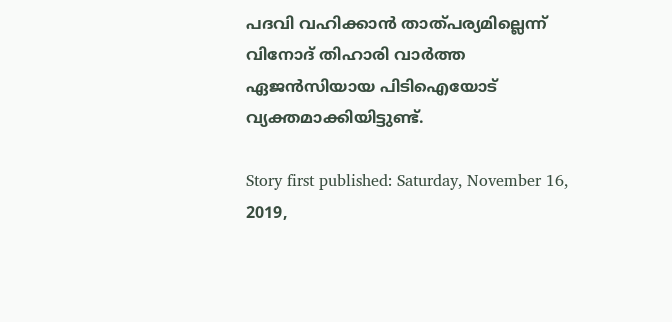പദവി വഹിക്കാന്‍ താത്പര്യമില്ലെന്ന് വിനോദ് തിഹാരി വാര്‍ത്ത ഏജന്‍സിയായ പിടിഐയോട് വ്യക്തമാക്കിയിട്ടുണ്ട്.

Story first published: Saturday, November 16, 2019,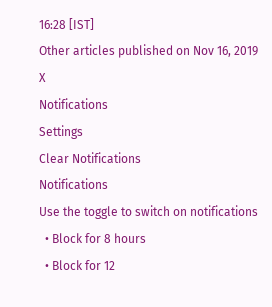16:28 [IST]
Other articles published on Nov 16, 2019
X
Notifications
Settings
Clear Notifications
Notifications
Use the toggle to switch on notifications
  • Block for 8 hours
  • Block for 12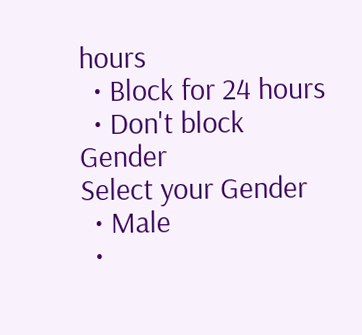hours
  • Block for 24 hours
  • Don't block
Gender
Select your Gender
  • Male
  •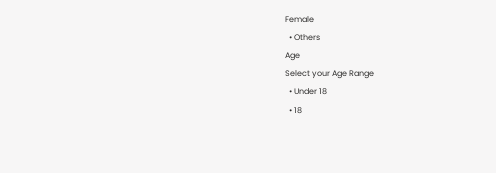Female
  • Others
Age
Select your Age Range
  • Under 18
  • 18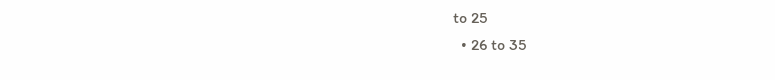to 25
  • 26 to 35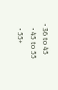• 36 to 45
  • 45 to 55
  • 55+